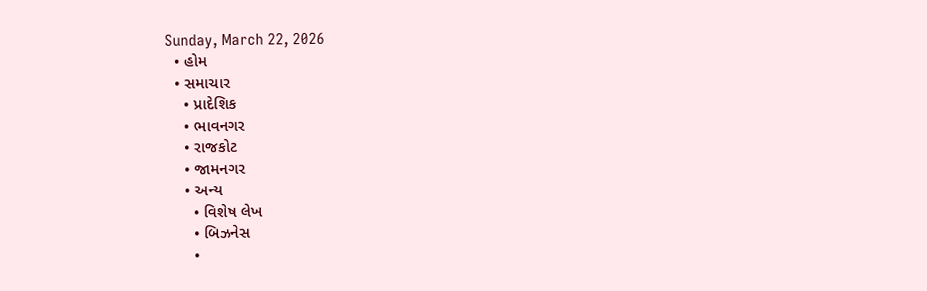Sunday, March 22, 2026
  • હોમ
  • સમાચાર
    • પ્રાદેશિક
    • ભાવનગર
    • રાજકોટ
    • જામનગર
    • અન્ય
      • વિશેષ લેખ
      • બિઝનેસ
      •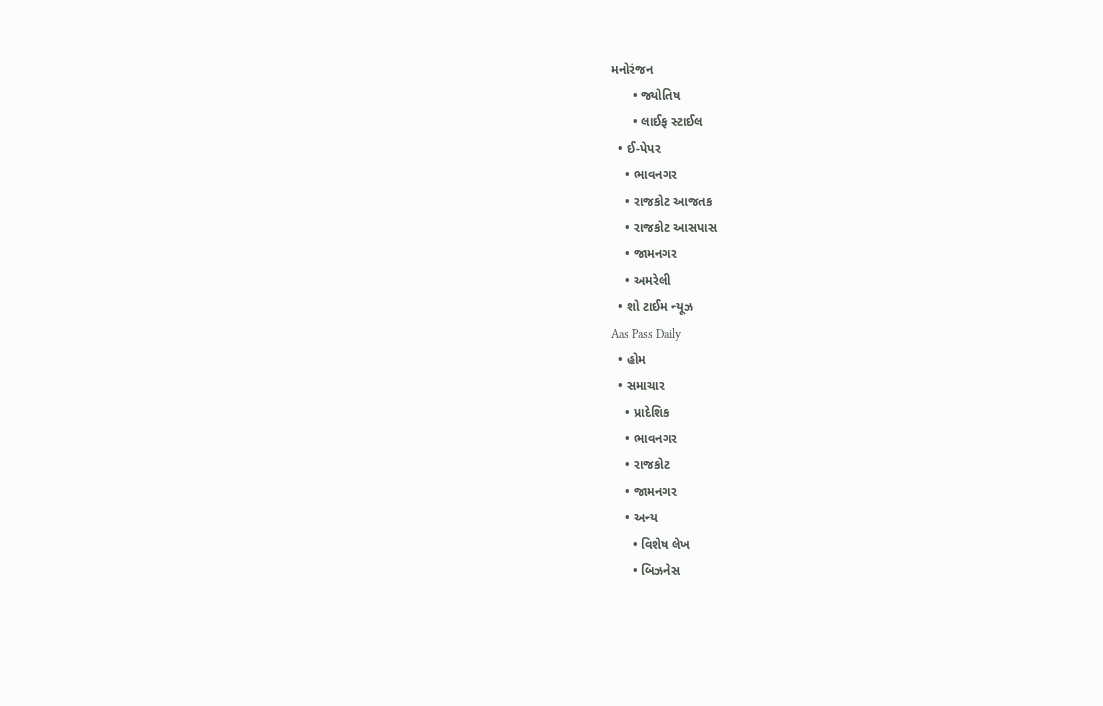મનોરંજન
      • જ્યોતિષ
      • લાઈફ સ્ટાઈલ
  • ઈ-પેપર
    • ભાવનગર
    • રાજકોટ આજતક
    • રાજકોટ આસપાસ
    • જામનગર
    • અમરેલી
  • શો ટાઈમ ન્યૂઝ
Aas Pass Daily
  • હોમ
  • સમાચાર
    • પ્રાદેશિક
    • ભાવનગર
    • રાજકોટ
    • જામનગર
    • અન્ય
      • વિશેષ લેખ
      • બિઝનેસ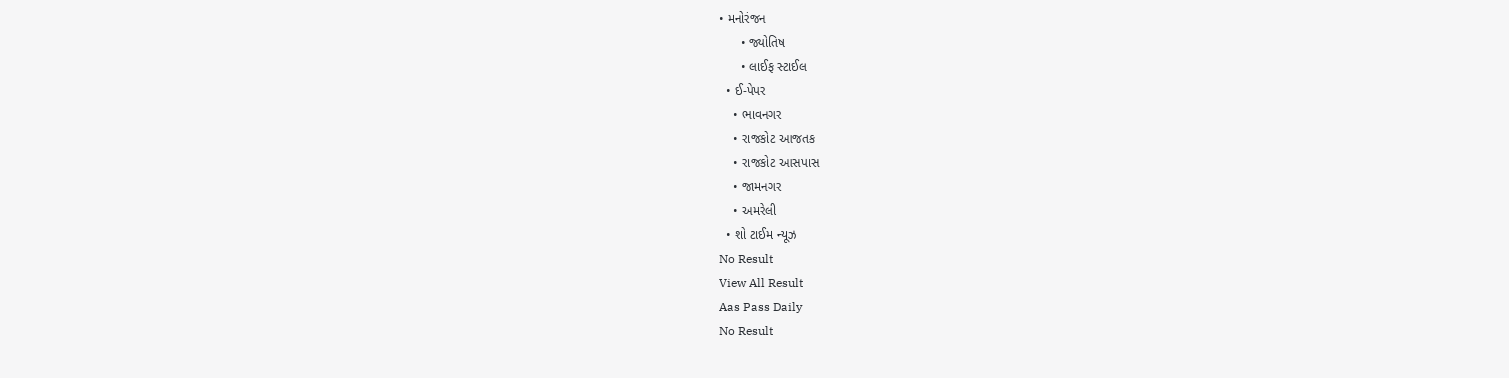• મનોરંજન
      • જ્યોતિષ
      • લાઈફ સ્ટાઈલ
  • ઈ-પેપર
    • ભાવનગર
    • રાજકોટ આજતક
    • રાજકોટ આસપાસ
    • જામનગર
    • અમરેલી
  • શો ટાઈમ ન્યૂઝ
No Result
View All Result
Aas Pass Daily
No Result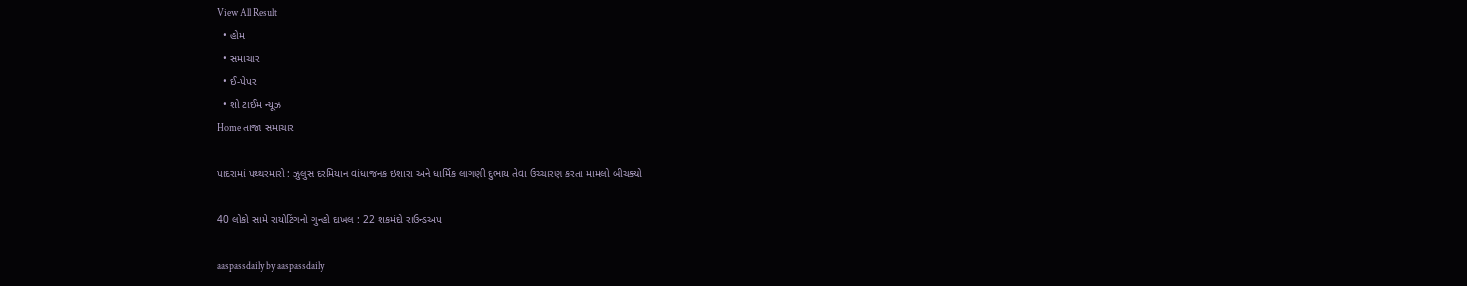View All Result
  • હોમ
  • સમાચાર
  • ઈ-પેપર
  • શો ટાઈમ ન્યૂઝ
Home તાજા સમાચાર

પાદરામાં પથ્થરમારો : ઝુલુસ દરમિયાન વાંધાજનક ઇશારા અને ધાર્મિક લાગણી દુભાય તેવા ઉચ્ચારણ કરતા મામલો બીચક્યો

40 લોકો સામે રાયોટિંગનો ગુન્હો દાખલ : 22 શકમંદો રાઉન્ડઅપ

aaspassdaily by aaspassdaily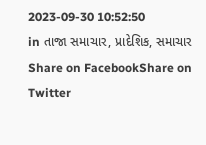2023-09-30 10:52:50
in તાજા સમાચાર, પ્રાદેશિક, સમાચાર
Share on FacebookShare on Twitter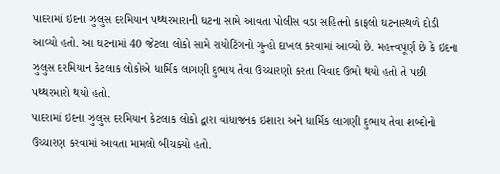પાદરામાં ઇદના ઝુલુસ દરમિયાન પથ્થરમારાની ઘટના સામે આવતા પોલીસ વડા સહિતનો કાફલો ઘટનાસ્થળે દોડી આવ્યો હતો. આ ઘટનામાં 40 જેટલા લોકો સામે રાયોટિંગનો ગુન્હો દાખલ કરવામાં આવ્યો છે. મહત્ત્વપૂર્ણ છે કે ઇદના ઝુલુસ દરમિયાન કેટલાક લોકોએ ધાર્મિક લાગણી દુભાય તેવા ઉચ્ચારણો કરતા વિવાદ ઉભો થયો હતો તે પછી પથ્થરમારો થયો હતો.
પાદરામાં ઇદના ઝુલુસ દરમિયાન કેટલાક લોકો દ્વારા વાંધાજનક ઇશારા અને ધાર્મિક લાગણી દુભાય તેવા શબ્દોનો ઉચ્ચારણ કરવામાં આવતા મામલો બીચક્યો હતો.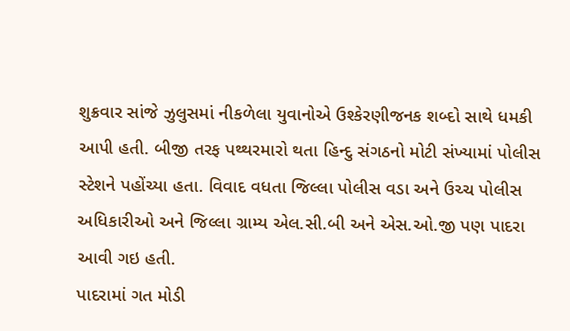શુક્રવાર સાંજે ઝુલુસમાં નીકળેલા યુવાનોએ ઉશ્કેરણીજનક શબ્દો સાથે ધમકી આપી હતી. બીજી તરફ પથ્થરમારો થતા હિન્દુ સંગઠનો મોટી સંખ્યામાં પોલીસ સ્ટેશને પહોંચ્યા હતા. વિવાદ વધતા જિલ્લા પોલીસ વડા અને ઉચ્ચ પોલીસ અધિકારીઓ અને જિલ્લા ગ્રામ્ય એલ.સી.બી અને એસ.ઓ.જી પણ પાદરા આવી ગઇ હતી.
પાદરામાં ગત મોડી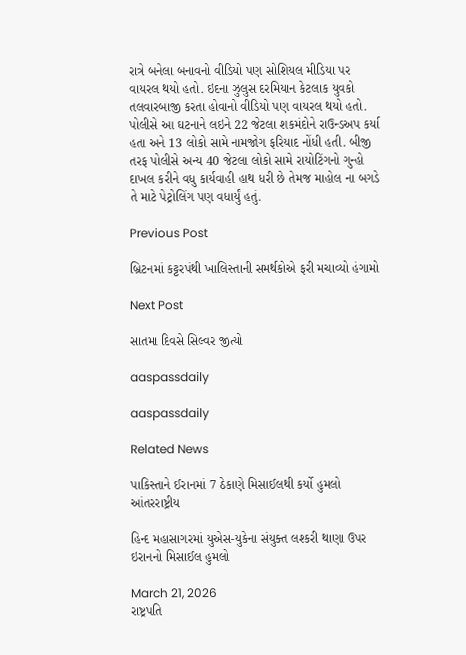રાત્રે બનેલા બનાવનો વીડિયો પણ સોશિયલ મીડિયા પર વાયરલ થયો હતો. ઇદના ઝુલુસ દરમિયાન કેટલાક યુવકો તલવારબાજી કરતા હોવાનો વીડિયો પણ વાયરલ થયો હતો. પોલીસે આ ઘટનાને લઇને 22 જેટલા શકમંદોને રાઉન્ડઅપ કર્યા હતા અને 13 લોકો સામે નામજોગ ફરિયાદ નોંધી હતી. બીજી તરફ પોલીસે અન્ય 40 જેટલા લોકો સામે રાયોટિંગનો ગુન્હો દાખલ કરીને વધુ કાર્યવાહી હાથ ધરી છે તેમજ માહોલ ના બગડે તે માટે પેટ્રોલિંગ પણ વધાર્યું હતું.

Previous Post

બ્રિટનમાં કટ્ટરપંથી ખાલિસ્તાની સમર્થકોએ ફરી મચાવ્યો હંગામો

Next Post

સાતમા દિવસે સિલ્વર જીત્યો

aaspassdaily

aaspassdaily

Related News

પાકિસ્તાને ઈરાનમાં 7 ઠેકાણે મિસાઈલથી કર્યો હુમલો
આંતરરાષ્ટ્રીય

હિન્દ મહાસાગરમાં યુએસ-યુકેના સંયુક્ત લશ્કરી થાણા ઉપર ઇરાનનો મિસાઈલ હુમલો

March 21, 2026
રાષ્ટ્રપતિ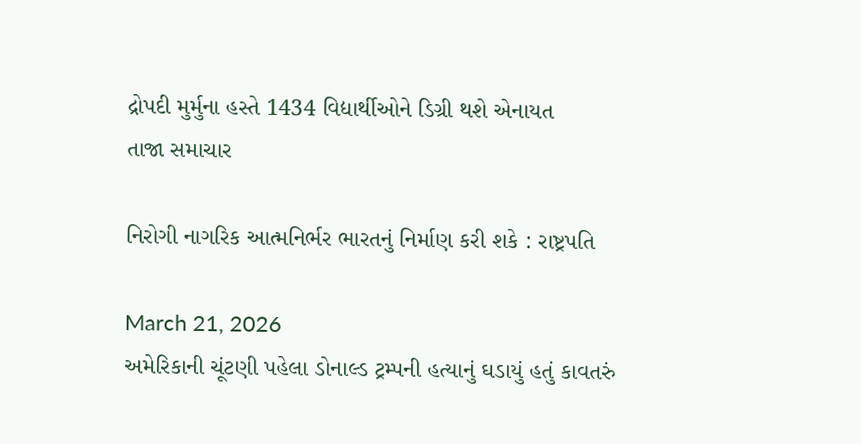દ્રોપદી મુર્મુના હસ્તે 1434 વિદ્યાર્થીઓને ડિગ્રી થશે એનાયત
તાજા સમાચાર

નિરોગી નાગરિક આત્મનિર્ભર ભારતનું નિર્માણ કરી શકે : રાષ્ટ્રપતિ

March 21, 2026
અમેરિકાની ચૂંટણી પહેલા ડોનાલ્ડ ટ્રમ્પની હત્યાનું ઘડાયું હતું કાવતરું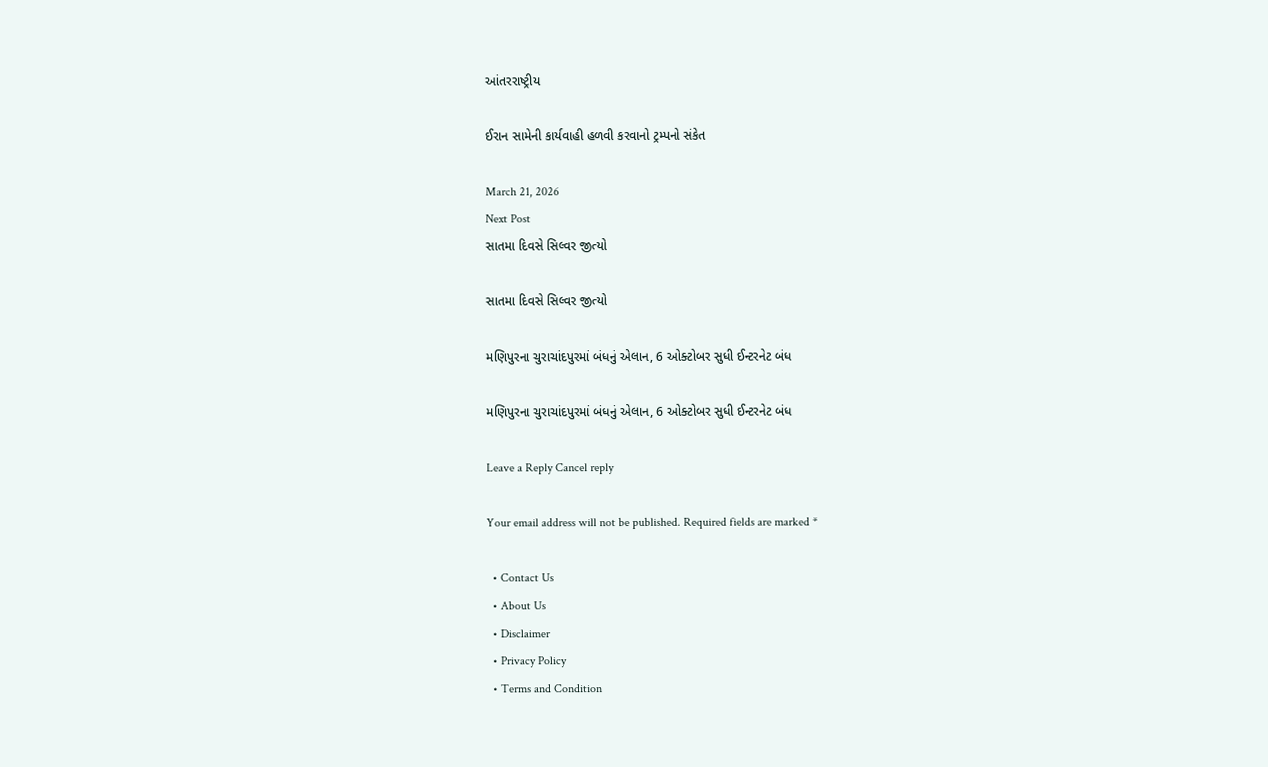આંતરરાષ્ટ્રીય

ઈરાન સામેની કાર્યવાહી હળવી કરવાનો ટ્રમ્પનો સંકેત

March 21, 2026
Next Post
સાતમા દિવસે સિલ્વર જીત્યો

સાતમા દિવસે સિલ્વર જીત્યો

મણિપુરના ચુરાચાંદપુરમાં બંધનું એલાન, 6 ઓક્ટોબર સુધી ઈન્ટરનેટ બંધ

મણિપુરના ચુરાચાંદપુરમાં બંધનું એલાન, 6 ઓક્ટોબર સુધી ઈન્ટરનેટ બંધ

Leave a Reply Cancel reply

Your email address will not be published. Required fields are marked *

  • Contact Us
  • About Us
  • Disclaimer
  • Privacy Policy
  • Terms and Condition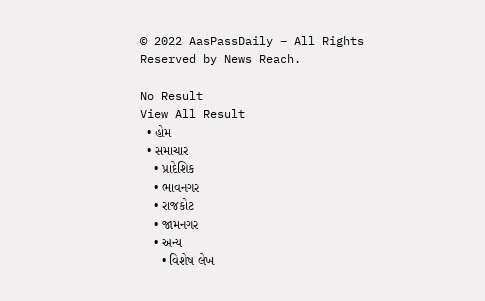© 2022 AasPassDaily – All Rights Reserved by News Reach.

No Result
View All Result
  • હોમ
  • સમાચાર
    • પ્રાદેશિક
    • ભાવનગર
    • રાજકોટ
    • જામનગર
    • અન્ય
      • વિશેષ લેખ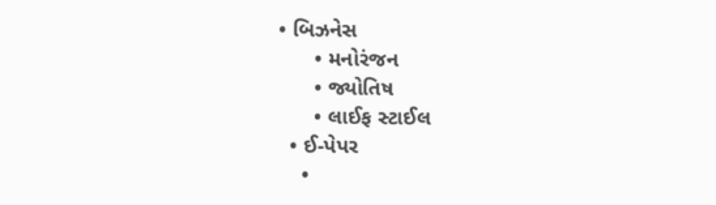• બિઝનેસ
      • મનોરંજન
      • જ્યોતિષ
      • લાઈફ સ્ટાઈલ
  • ઈ-પેપર
    •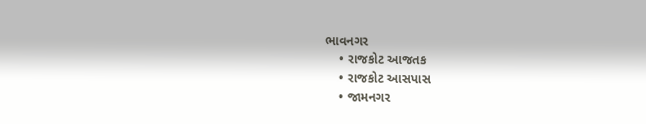ભાવનગર
    • રાજકોટ આજતક
    • રાજકોટ આસપાસ
    • જામનગર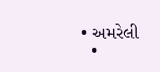• અમરેલી
  •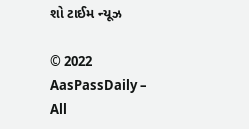શો ટાઈમ ન્યૂઝ

© 2022 AasPassDaily – All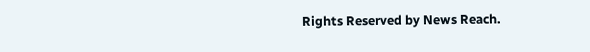Rights Reserved by News Reach.